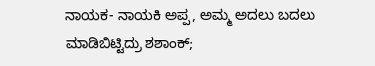ನಾಯಕ- ನಾಯಕಿ ಅಪ್ಪ, ಅಮ್ಮ ಅದಲು ಬದಲು ಮಾಡಿಬಿಟ್ಟಿದ್ರು ಶಶಾಂಕ್;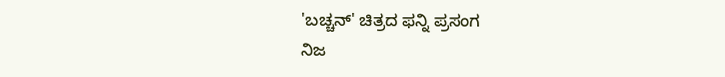'ಬಚ್ಚನ್' ಚಿತ್ರದ ಫನ್ನಿ ಪ್ರಸಂಗ
ನಿಜ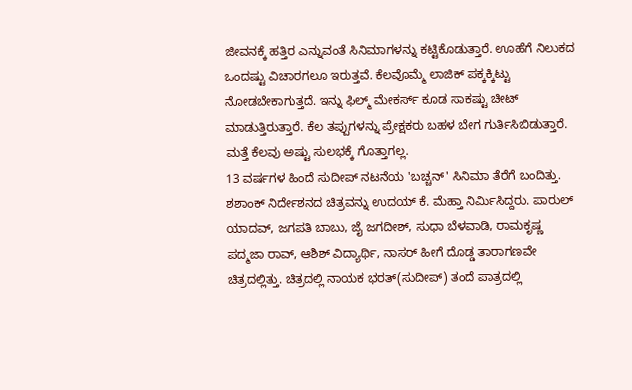ಜೀವನಕ್ಕೆ ಹತ್ತಿರ ಎನ್ನುವಂತೆ ಸಿನಿಮಾಗಳನ್ನು ಕಟ್ಟಿಕೊಡುತ್ತಾರೆ. ಊಹೆಗೆ ನಿಲುಕದ ಒಂದಷ್ಟು ವಿಚಾರಗಲೂ ಇರುತ್ತವೆ. ಕೆಲವೊಮ್ಮೆ ಲಾಜಿಕ್ ಪಕ್ಕಕ್ಕಿಟ್ಟು ನೋಡಬೇಕಾಗುತ್ತದೆ. ಇನ್ನು ಫಿಲ್ಮ್ ಮೇಕರ್ಸ್ ಕೂಡ ಸಾಕಷ್ಟು ಚೀಟ್ ಮಾಡುತ್ತಿರುತ್ತಾರೆ. ಕೆಲ ತಪ್ಪುಗಳನ್ನು ಪ್ರೇಕ್ಷಕರು ಬಹಳ ಬೇಗ ಗುರ್ತಿಸಿಬಿಡುತ್ತಾರೆ. ಮತ್ತೆ ಕೆಲವು ಅಷ್ಟು ಸುಲಭಕ್ಕೆ ಗೊತ್ತಾಗಲ್ಲ.
13 ವರ್ಷಗಳ ಹಿಂದೆ ಸುದೀಪ್ ನಟನೆಯ 'ಬಚ್ಚನ್' ಸಿನಿಮಾ ತೆರೆಗೆ ಬಂದಿತ್ತು. ಶಶಾಂಕ್ ನಿರ್ದೇಶನದ ಚಿತ್ರವನ್ನು ಉದಯ್ ಕೆ. ಮೆಹ್ತಾ ನಿರ್ಮಿಸಿದ್ದರು. ಪಾರುಲ್ ಯಾದವ್, ಜಗಪತಿ ಬಾಬು, ಜೈ ಜಗದೀಶ್, ಸುಧಾ ಬೆಳವಾಡಿ, ರಾಮಕೃಷ್ಣ ಪದ್ಮಜಾ ರಾವ್, ಆಶಿಶ್ ವಿದ್ಯಾರ್ಥಿ, ನಾಸರ್ ಹೀಗೆ ದೊಡ್ಡ ತಾರಾಗಣವೇ ಚಿತ್ರದಲ್ಲಿತ್ತು. ಚಿತ್ರದಲ್ಲಿ ನಾಯಕ ಭರತ್(ಸುದೀಪ್) ತಂದೆ ಪಾತ್ರದಲ್ಲಿ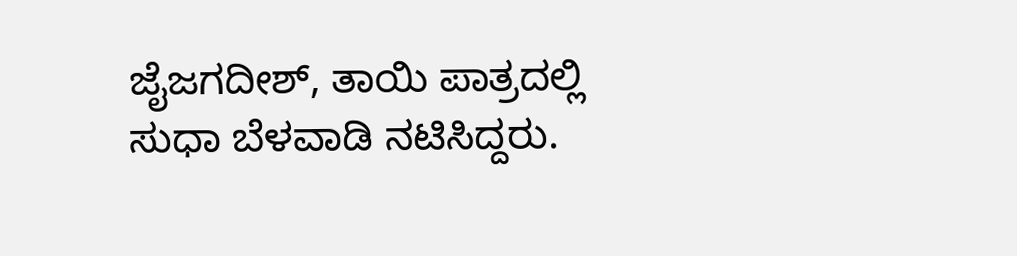ಜೈಜಗದೀಶ್, ತಾಯಿ ಪಾತ್ರದಲ್ಲಿ ಸುಧಾ ಬೆಳವಾಡಿ ನಟಿಸಿದ್ದರು.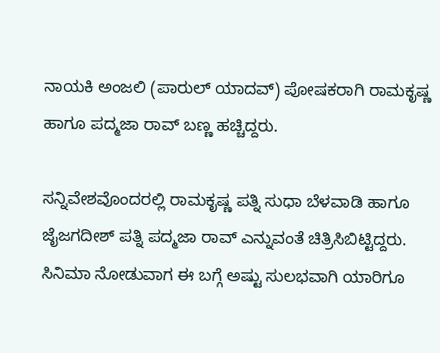ನಾಯಕಿ ಅಂಜಲಿ (ಪಾರುಲ್ ಯಾದವ್) ಪೋಷಕರಾಗಿ ರಾಮಕೃಷ್ಣ ಹಾಗೂ ಪದ್ಮಜಾ ರಾವ್ ಬಣ್ಣ ಹಚ್ಚಿದ್ದರು.

ಸನ್ನಿವೇಶವೊಂದರಲ್ಲಿ ರಾಮಕೃಷ್ಣ ಪತ್ನಿ ಸುಧಾ ಬೆಳವಾಡಿ ಹಾಗೂ ಜೈಜಗದೀಶ್ ಪತ್ನಿ ಪದ್ಮಜಾ ರಾವ್ ಎನ್ನುವಂತೆ ಚಿತ್ರಿಸಿಬಿಟ್ಟಿದ್ದರು. ಸಿನಿಮಾ ನೋಡುವಾಗ ಈ ಬಗ್ಗೆ ಅಷ್ಟು ಸುಲಭವಾಗಿ ಯಾರಿಗೂ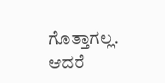ಗೊತ್ತಾಗಲ್ಲ. ಆದರೆ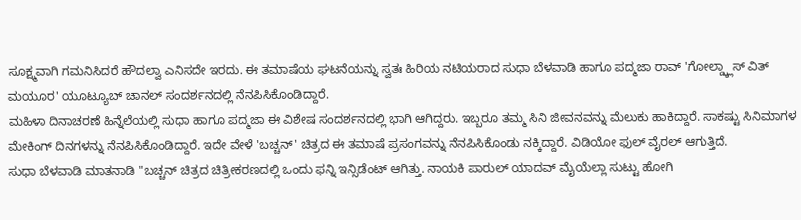ಸೂಕ್ಷ್ಮವಾಗಿ ಗಮನಿಸಿದರೆ ಹೌದಲ್ವಾ ಎನಿಸದೇ ಇರದು. ಈ ತಮಾಷೆಯ ಘಟನೆಯನ್ನು ಸ್ವತಃ ಹಿರಿಯ ನಟಿಯರಾದ ಸುಧಾ ಬೆಳವಾಡಿ ಹಾಗೂ ಪದ್ಮಜಾ ರಾವ್ 'ಗೋಲ್ಡ್ಕ್ಲಾಸ್ ವಿತ್ ಮಯೂರ' ಯೂಟ್ಯೂಬ್ ಚಾನಲ್ ಸಂದರ್ಶನದಲ್ಲಿ ನೆನಪಿಸಿಕೊಂಡಿದ್ದಾರೆ.
ಮಹಿಳಾ ದಿನಾಚರಣೆ ಹಿನ್ನೆಲೆಯಲ್ಲಿ ಸುಧಾ ಹಾಗೂ ಪದ್ಮಜಾ ಈ ವಿಶೇಷ ಸಂದರ್ಶನದಲ್ಲಿ ಭಾಗಿ ಆಗಿದ್ದರು. ಇಬ್ಬರೂ ತಮ್ಮ ಸಿನಿ ಜೀವನವನ್ನು ಮೆಲುಕು ಹಾಕಿದ್ದಾರೆ. ಸಾಕಷ್ಟು ಸಿನಿಮಾಗಳ ಮೇಕಿಂಗ್ ದಿನಗಳನ್ನು ನೆನಪಿಸಿಕೊಂಡಿದ್ದಾರೆ. ಇದೇ ವೇಳೆ 'ಬಚ್ಚನ್' ಚಿತ್ರದ ಈ ತಮಾಷೆ ಪ್ರಸಂಗವನ್ನು ನೆನಪಿಸಿಕೊಂಡು ನಕ್ಕಿದ್ದಾರೆ. ವಿಡಿಯೋ ಫುಲ್ ವೈರಲ್ ಆಗುತ್ತಿದೆ.
ಸುಧಾ ಬೆಳವಾಡಿ ಮಾತನಾಡಿ "ಬಚ್ಚನ್ ಚಿತ್ರದ ಚಿತ್ರೀಕರಣದಲ್ಲಿ ಒಂದು ಫನ್ನಿ ಇನ್ಸಿಡೆಂಟ್ ಆಗಿತ್ತು. ನಾಯಕಿ ಪಾರುಲ್ ಯಾದವ್ ಮೈಯೆಲ್ಲಾ ಸುಟ್ಟು ಹೋಗಿ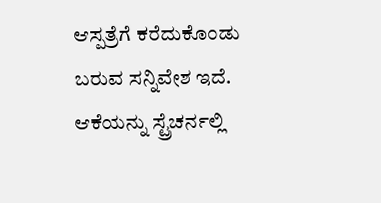ಆಸ್ಪತ್ರೆಗೆ ಕರೆದುಕೊಂಡು ಬರುವ ಸನ್ನಿವೇಶ ಇದೆ. ಆಕೆಯನ್ನು ಸ್ಟ್ರೆಚರ್ನಲ್ಲಿ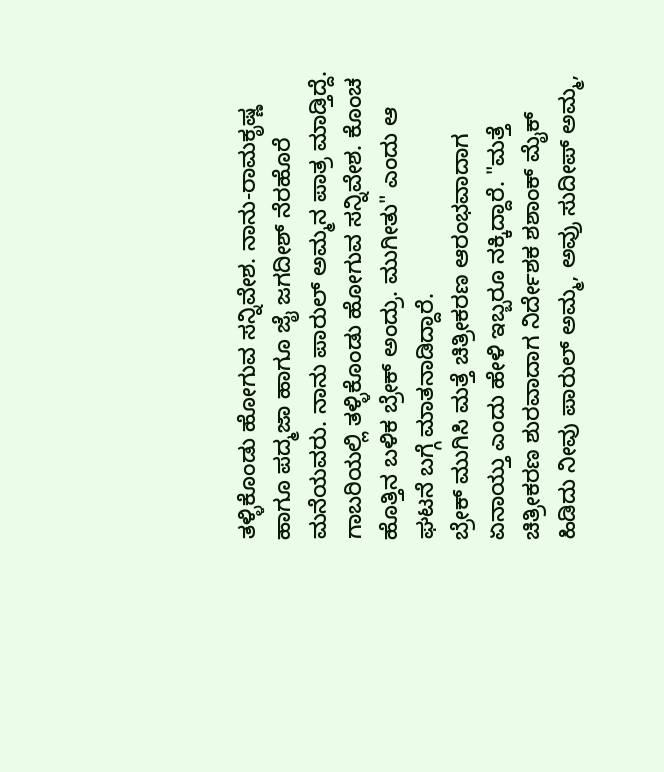ತಳ್ಳಿಕೊಂಡು ಹೋಗುವ ಸನ್ನಿವೇಶ. ನಾನು-ರಾಮಕೃಷ್ಣ ಹಾಗೂ ಪದ್ಮಜಾ ಹಾಗೂ ಜೈ ಜಗದೀಶ್ ನೆರಹೊರೆ ಮನೆಯವರು. ನಾನು ಪಾರುಲ್ ಅಮ್ಮನ ಪಾತ್ರ ಮಾಡ್ತಿದ್ದೆ. ಗಾಬರಿಯಲ್ಲಿ ತಳ್ಳಿಕೊಂಡು ಹೋಗುವ ಸನ್ನಿವೇಶ. ಕೊಂಚ ಹೊತ್ತಿನ ಬಳಿಕ ಬ್ರೇಕ್ ಅಂದ್ರು. ಮುಗೀತು" ಎಂದು ಆ ಘಟನೆ ಬಗ್ಗೆ ಮಾತನಾಡಿದ್ದಾರೆ.
ಬ್ರೇಕ್ ಮುಗಿಸಿ ಮತ್ತೆ ಚಿತ್ರೀಕರಣ ಆರಂಭವಾದಾಗ ಏನಾಯ್ತು ಎಂದು ಹೇಳಿ ಇಬ್ಬರೂ ನಕ್ಕಿದ್ದಾರೆ. "ಮತ್ತೆ ಚಿತ್ರೀಕರಣ ಶುರವಾದಾಗ ನಿರ್ದೇಶಕ ಶಶಾಂಕ್ ಮೈಕ್ ಹಿಡಿದು ನೀವು ಪಾರುಲ್ ಅಮ್ಮ, ಅವ್ರು ಸುದೀಪ್ ಅಮ್ಮ,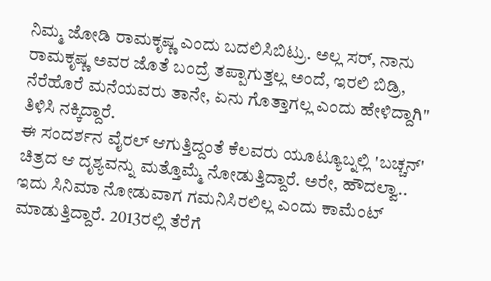ನಿಮ್ಮ ಜೋಡಿ ರಾಮಕೃಷ್ಣ ಎಂದು ಬದಲಿಸಿಬಿಟ್ರು. ಅಲ್ಲ ಸರ್, ನಾನು ರಾಮಕೃಷ್ಣ ಅವರ ಜೊತೆ ಬಂದ್ರೆ ತಪ್ಪಾಗುತ್ತಲ್ಲ ಅಂದೆ, ಇರಲಿ ಬಿಡ್ರಿ, ನೆರೆಹೊರೆ ಮನೆಯವರು ತಾನೇ, ಏನು ಗೊತ್ತಾಗಲ್ಲ ಎಂದು ಹೇಳಿದ್ದಾಗಿ" ತಿಳಿಸಿ ನಕ್ಕಿದ್ದಾರೆ.
ಈ ಸಂದರ್ಶನ ವೈರಲ್ ಆಗುತ್ತಿದ್ದಂತೆ ಕೆಲವರು ಯೂಟ್ಯೂಬ್ನಲ್ಲಿ 'ಬಚ್ಚನ್' ಚಿತ್ರದ ಆ ದೃಶ್ಯವನ್ನು ಮತ್ತೊಮ್ಮೆ ನೋಡುತ್ತಿದ್ದಾರೆ. ಅರೇ, ಹೌದಲ್ವಾ.. ಇದು ಸಿನಿಮಾ ನೋಡುವಾಗ ಗಮನಿಸಿರಲಿಲ್ಲ ಎಂದು ಕಾಮೆಂಟ್ ಮಾಡುತ್ತಿದ್ದಾರೆ. 2013ರಲ್ಲಿ ತೆರೆಗೆ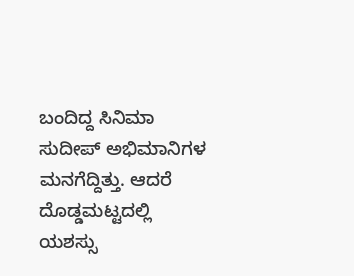ಬಂದಿದ್ದ ಸಿನಿಮಾ ಸುದೀಪ್ ಅಭಿಮಾನಿಗಳ ಮನಗೆದ್ದಿತ್ತು. ಆದರೆ ದೊಡ್ಡಮಟ್ಟದಲ್ಲಿ ಯಶಸ್ಸು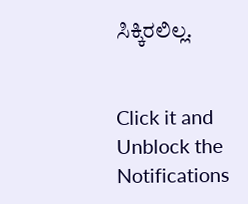ಸಿಕ್ಕಿರಲಿಲ್ಲ.


Click it and Unblock the Notifications